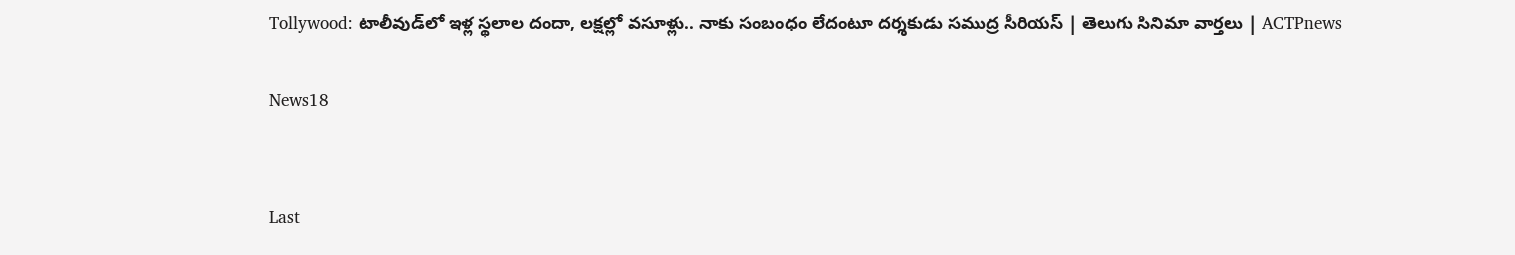Tollywood: టాలీవుడ్‌లో ఇళ్ల స్థలాల దందా, లక్షల్లో వసూళ్లు.. నాకు సంబంధం లేదంటూ దర్శకుడు సముద్ర సీరియస్ | తెలుగు సినిమా వార్తలు | ACTPnews

News18


Last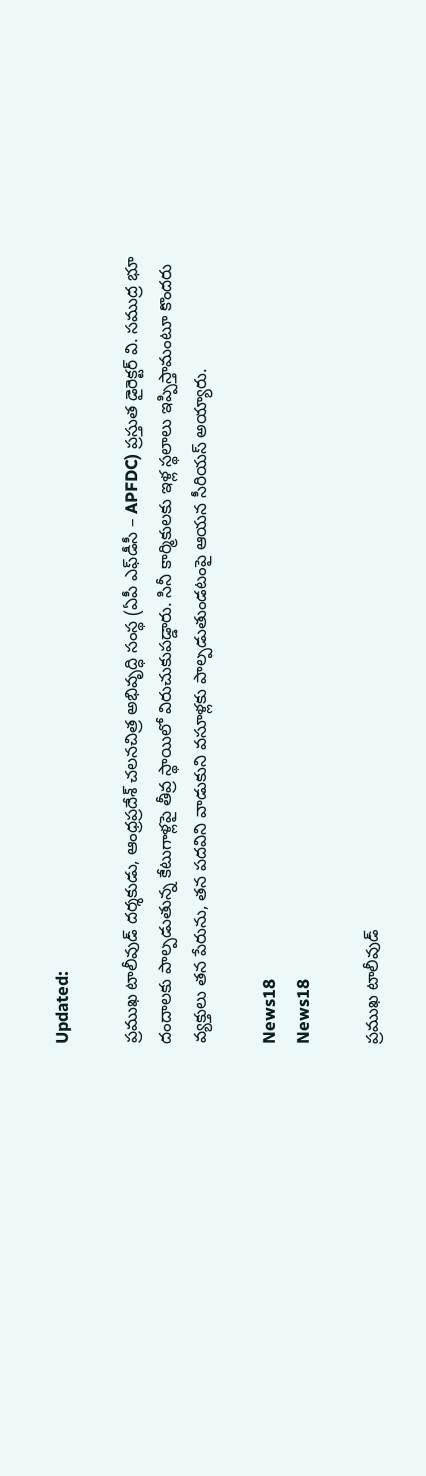Updated:

ప్రముఖ టాలీవుడ్ దర్శకుడు, ఆంధ్రప్రదేశ్ చలనచిత్ర అభివృద్ధి సంస్థ (ఏపీ ఎఫ్‌డీసీ – APFDC) ప్రస్తుత డైరెక్టర్ వి. సముద్ర భూ దందాలకు పాల్పడుతున్న కేటుగాళ్లపై తీవ్ర స్థాయిలో విరుచుకుపడ్డారు. సినీ కార్మికులకు ఇళ్ల స్థలాలు ఇప్పిస్తామంటూ కొందరు వ్యక్తులు తన పేరును, తన పదవిని వాడుకుని వసూళ్లకు పాల్పడుతుండటంపై ఆయన సీరియస్ అయ్యారు.

News18
News18

ప్రముఖ టాలీవుడ్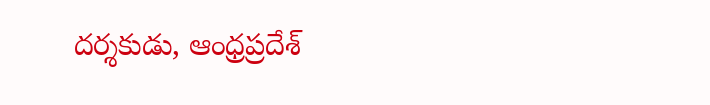దర్శకుడు, ఆంధ్రప్రదేశ్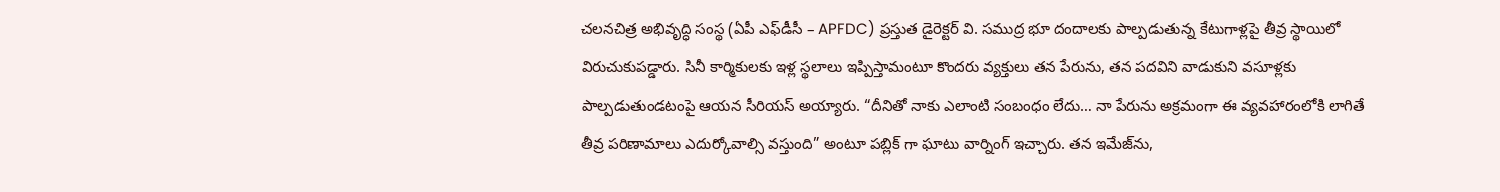చలనచిత్ర అభివృద్ధి సంస్థ (ఏపీ ఎఫ్‌డీసీ – APFDC) ప్రస్తుత డైరెక్టర్ వి. సముద్ర భూ దందాలకు పాల్పడుతున్న కేటుగాళ్లపై తీవ్ర స్థాయిలో విరుచుకుపడ్డారు. సినీ కార్మికులకు ఇళ్ల స్థలాలు ఇప్పిస్తామంటూ కొందరు వ్యక్తులు తన పేరును, తన పదవిని వాడుకుని వసూళ్లకు పాల్పడుతుండటంపై ఆయన సీరియస్ అయ్యారు. “దీనితో నాకు ఎలాంటి సంబంధం లేదు… నా పేరును అక్రమంగా ఈ వ్యవహారంలోకి లాగితే తీవ్ర పరిణామాలు ఎదుర్కోవాల్సి వస్తుంది” అంటూ పబ్లిక్ గా ఘాటు వార్నింగ్ ఇచ్చారు. తన ఇమేజ్‌ను,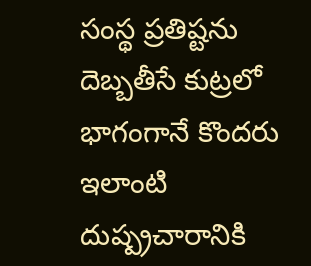సంస్థ ప్రతిష్టను దెబ్బతీసే కుట్రలో భాగంగానే కొందరు ఇలాంటి దుష్ప్రచారానికి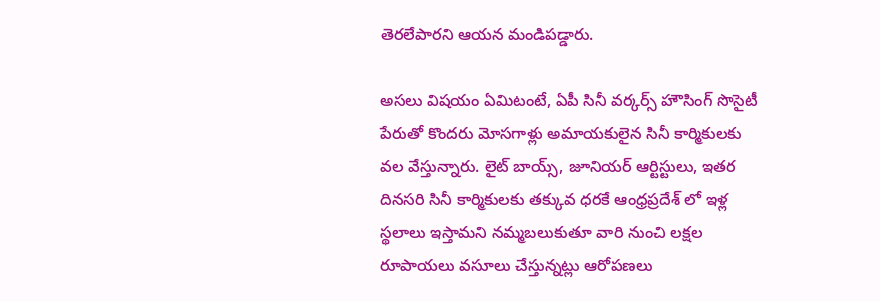తెరలేపారని ఆయన మండిపడ్డారు.

అసలు విషయం ఏమిటంటే, ఏపీ సినీ వర్కర్స్ హౌసింగ్ సొసైటీ పేరుతో కొందరు మోసగాళ్లు అమాయకులైన సినీ కార్మికులకు వల వేస్తున్నారు. లైట్ బాయ్స్, జూనియర్ ఆర్టిస్టులు, ఇతర దినసరి సినీ కార్మికులకు తక్కువ ధరకే ఆంధ్రప్రదేశ్ లో ఇళ్ల స్థలాలు ఇస్తామని నమ్మబలుకుతూ వారి నుంచి లక్షల రూపాయలు వసూలు చేస్తున్నట్లు ఆరోపణలు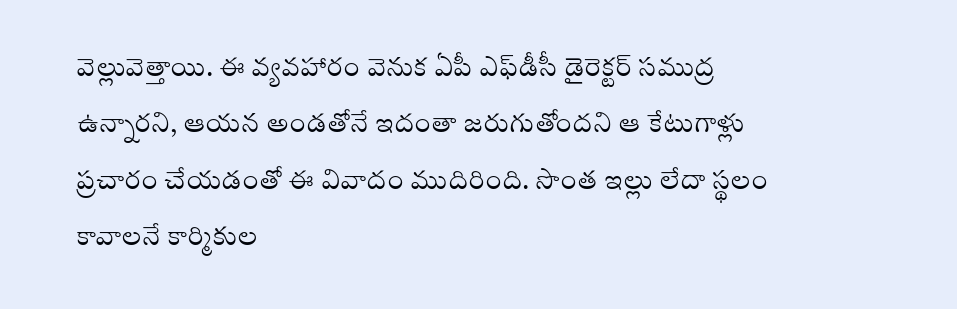వెల్లువెత్తాయి. ఈ వ్యవహారం వెనుక ఏపీ ఎఫ్‌డీసీ డైరెక్టర్ సముద్ర ఉన్నారని, ఆయన అండతోనే ఇదంతా జరుగుతోందని ఆ కేటుగాళ్లు ప్రచారం చేయడంతో ఈ వివాదం ముదిరింది. సొంత ఇల్లు లేదా స్థలం కావాలనే కార్మికుల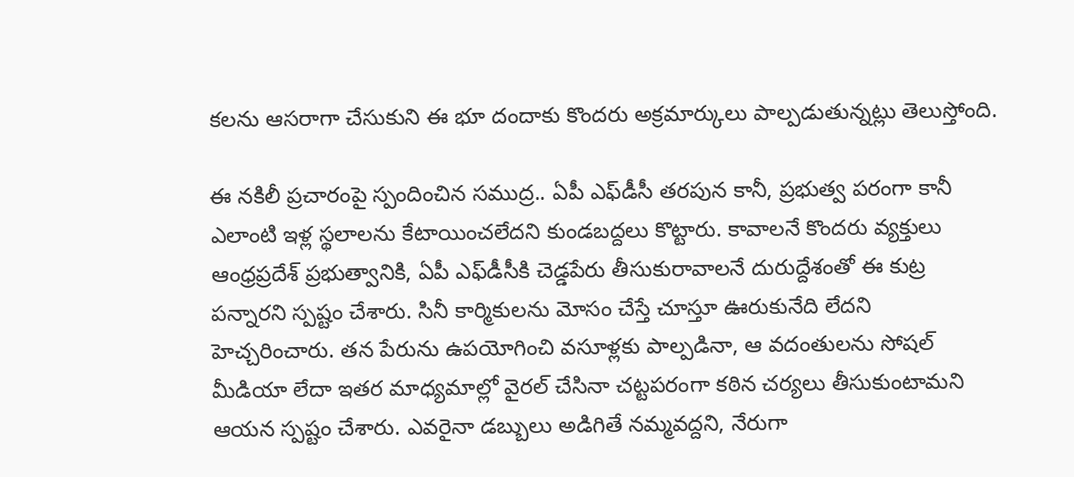కలను ఆసరాగా చేసుకుని ఈ భూ దందాకు కొందరు అక్రమార్కులు పాల్పడుతున్నట్లు తెలుస్తోంది.

ఈ నకిలీ ప్రచారంపై స్పందించిన సముద్ర.. ఏపీ ఎఫ్‌డీసీ తరపున కానీ, ప్రభుత్వ పరంగా కానీ ఎలాంటి ఇళ్ల స్థలాలను కేటాయించలేదని కుండబద్దలు కొట్టారు. కావాలనే కొందరు వ్యక్తులు ఆంధ్రప్రదేశ్ ప్రభుత్వానికి, ఏపీ ఎఫ్‌డీసీకి చెడ్డపేరు తీసుకురావాలనే దురుద్దేశంతో ఈ కుట్ర పన్నారని స్పష్టం చేశారు. సినీ కార్మికులను మోసం చేస్తే చూస్తూ ఊరుకునేది లేదని హెచ్చరించారు. తన పేరును ఉపయోగించి వసూళ్లకు పాల్పడినా, ఆ వదంతులను సోషల్ మీడియా లేదా ఇతర మాధ్యమాల్లో వైరల్ చేసినా చట్టపరంగా కఠిన చర్యలు తీసుకుంటామని ఆయన స్పష్టం చేశారు. ఎవరైనా డబ్బులు అడిగితే నమ్మవద్దని, నేరుగా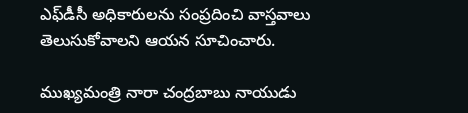ఎఫ్‌డీసీ అధికారులను సంప్రదించి వాస్తవాలు తెలుసుకోవాలని ఆయన సూచించారు.

ముఖ్యమంత్రి నారా చంద్రబాబు నాయుడు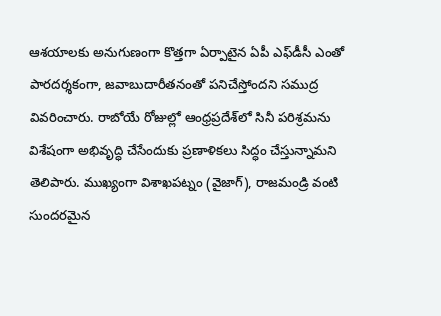ఆశయాలకు అనుగుణంగా కొత్తగా ఏర్పాటైన ఏపీ ఎఫ్‌డీసీ ఎంతో పారదర్శకంగా, జవాబుదారీతనంతో పనిచేస్తోందని సముద్ర వివరించారు. రాబోయే రోజుల్లో ఆంధ్రప్రదేశ్‌లో సినీ పరిశ్రమను విశేషంగా అభివృద్ధి చేసేందుకు ప్రణాళికలు సిద్ధం చేస్తున్నామని తెలిపారు. ముఖ్యంగా విశాఖపట్నం (వైజాగ్), రాజమండ్రి వంటి సుందరమైన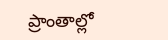ప్రాంతాల్లో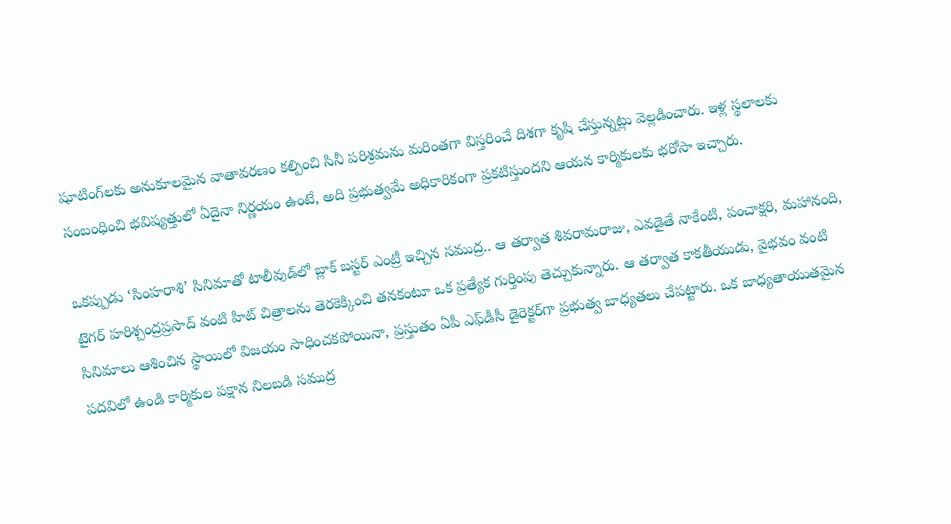షూటింగ్‌లకు అనుకూలమైన వాతావరణం కల్పించి సినీ పరిశ్రమను మరింతగా విస్తరించే దిశగా కృషి చేస్తున్నట్లు వెల్లడించారు. ఇళ్ల స్థలాలకు సంబంధించి భవిష్యత్తులో ఏదైనా నిర్ణయం ఉంటే, అది ప్రభుత్వమే అధికారికంగా ప్రకటిస్తుందని ఆయన కార్మికులకు భరోసా ఇచ్చారు.

ఒకప్పుడు ‘సింహరాశి’ సినిమాతో టాలీవుడ్‌లో బ్లాక్ బస్టర్ ఎంట్రీ ఇచ్చిన సముద్ర.. ఆ తర్వాత శివరామరాజు, ఎవడైతే నాకేంటి, పంచాక్షరి, మహానంది, టైగర్ హరిశ్చంద్రప్రసాద్ వంటి హిట్ చిత్రాలను తెరకెక్కించి తనకంటూ ఒక ప్రత్యేక గుర్తింపు తెచ్చుకున్నారు. ఆ తర్వాత కాకతీయుడు, వైభవం వంటి సినిమాలు ఆశించిన స్థాయిలో విజయం సాధించకపోయినా, ప్రస్తుతం ఏపీ ఎఫ్‌డీసీ డైరెక్టర్‌గా ప్రభుత్వ బాధ్యతలు చేపట్టారు. ఒక బాధ్యతాయుతమైన పదవిలో ఉండి కార్మికుల పక్షాన నిలబడి సముద్ర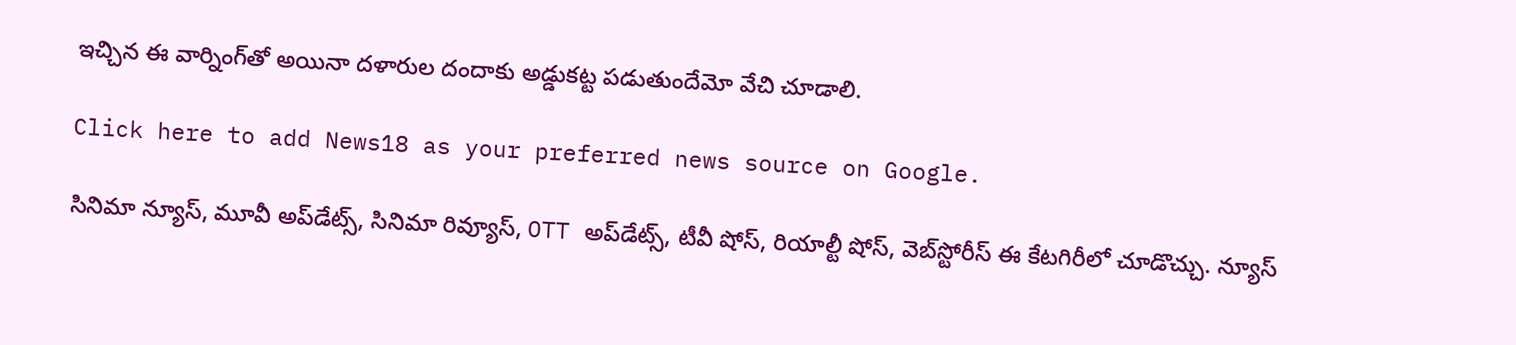ఇచ్చిన ఈ వార్నింగ్‌తో అయినా దళారుల దందాకు అడ్డుకట్ట పడుతుందేమో వేచి చూడాలి.

Click here to add News18 as your preferred news source on Google.

సినిమా న్యూస్, మూవీ అప్‌డేట్స్, సినిమా రివ్యూస్, OTT అప్‌డేట్స్, టీవీ షోస్‌, రియాల్టీ షోస్‌, వెబ్‌స్టోరీస్ ఈ కేటగిరీలో చూడొచ్చు. న్యూస్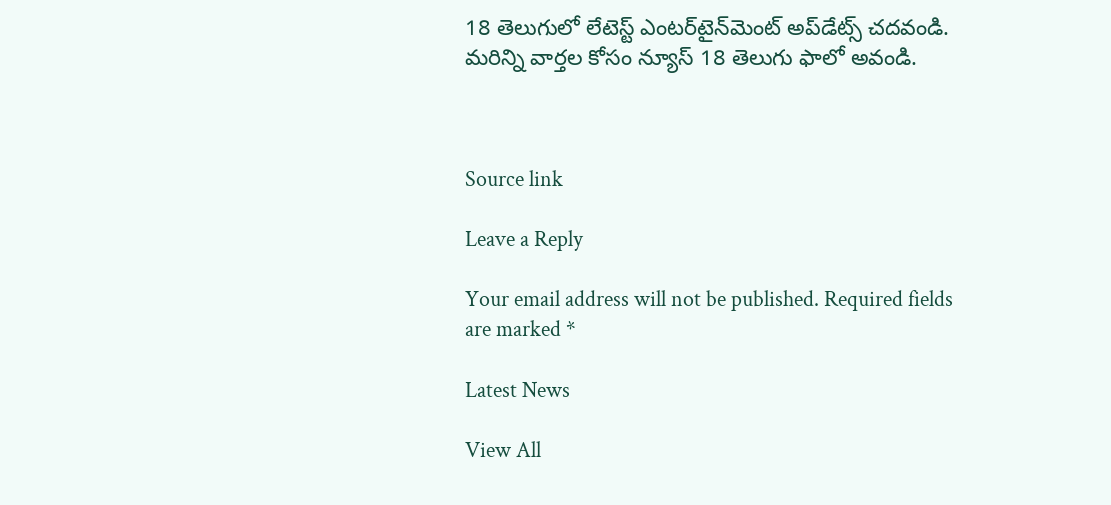18 తెలుగులో లేటెస్ట్ ఎంటర్‌టైన్‌మెంట్ అప్‌డేట్స్ చదవండి. మరిన్ని వార్తల కోసం న్యూస్ 18 తెలుగు ఫాలో అవండి.



Source link

Leave a Reply

Your email address will not be published. Required fields are marked *

Latest News

View All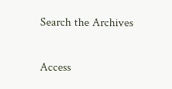Search the Archives

Access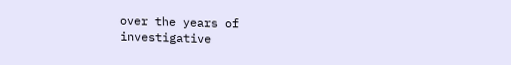over the years of investigative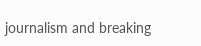journalism and breaking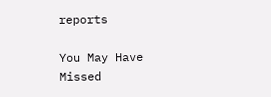reports

You May Have Missed